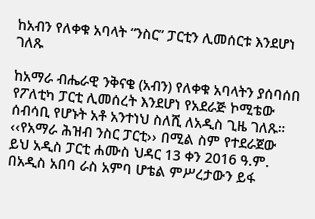ከአብን የለቀቁ አባላት “ንስር” ፓርቲን ሊመሰርቱ እንደሆነ ገለጹ

ከአማራ ብሔራዊ ንቅናቄ (አብን) የለቀቁ አባላትን ያሰባሰበ የፖለቲካ ፓርቲ ሊመሰረት እንደሆነ የአደራጅ ኮሚቴው ሰብሳቢ የሆኑት አቶ አንተነህ ስለሺ ለአዲስ ጊዜ ገለጹ። ‹‹የአማራ ሕዝብ ንስር ፓርቲ›› በሚል ስም የተደራጀው ይህ አዲስ ፓርቲ ሐሙስ ህዳር 13 ቀን 2016 ዓ.ም. በአዲስ አበባ ራስ አምባ ሆቴል ምሥረታውን ይፋ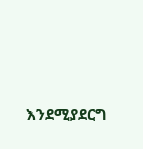እንደሚያደርግ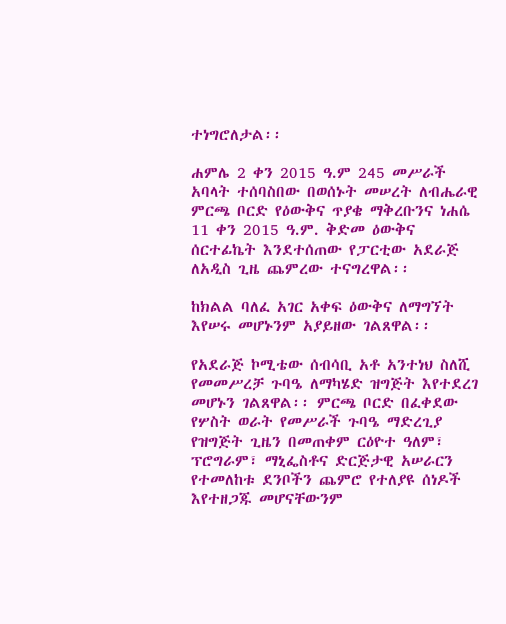ተነግሮለታል፡፡

ሐምሌ 2 ቀን 2015 ዓ.ም 245 መሥራች አባላት ተሰባስበው በወሰኑት መሠረት ለብሔራዊ ምርጫ ቦርድ የዕውቅና ጥያቄ ማቅረቡንና ነሐሴ 11 ቀን 2015 ዓ.ም. ቅድመ ዕውቅና ሰርተፊኬት እንደተሰጠው የፓርቲው አደራጅ ለአዲስ ጊዜ ጨምረው ተናግረዋል፡፡

ከክልል ባለፈ አገር አቀፍ ዕውቅና ለማግኘት እየሠሩ መሆኑንም አያይዘው ገልጸዋል፡፡

የአደራጅ ኮሚቴው ሰብሳቢ አቶ አንተነህ ስለሺ የመመሥረቻ ጉባዔ ለማካሄድ ዝግጅት እየተደረገ መሆኑን ገልጸዋል፡፡ ምርጫ ቦርድ በፈቀደው የሦስት ወራት የመሥራች ጉባዔ ማድረጊያ የዝግጅት ጊዜን በመጠቀም ርዕዮተ ዓለም፣ ፕሮግራም፣ ማኒፌስቶና ድርጅታዊ አሠራርን የተመለከቱ ደንቦችን ጨምሮ የተለያዩ ሰነዶች እየተዘጋጁ መሆናቸውንም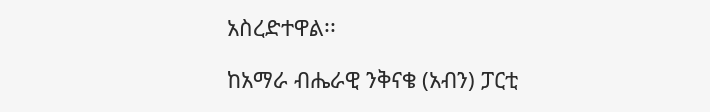አስረድተዋል፡፡

ከአማራ ብሔራዊ ንቅናቄ (አብን) ፓርቲ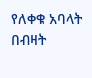የለቀቁ አባላት በብዛት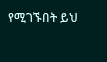የሚገኙበት ይህ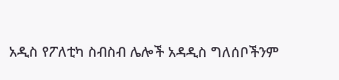አዲስ የፖለቲካ ስብስብ ሌሎች አዳዲስ ግለሰቦችንም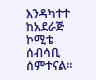እንዳካተተ ከአደራጅ ኮሚቴ ሰብሳቢ ሰምተናል።